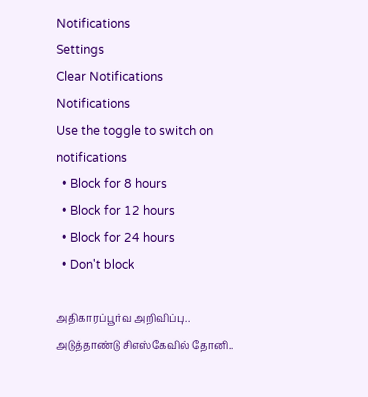Notifications
Settings
Clear Notifications
Notifications
Use the toggle to switch on notifications
  • Block for 8 hours
  • Block for 12 hours
  • Block for 24 hours
  • Don't block

அதிகாரப்பூர்வ அறிவிப்பு.. அடுத்தாண்டு சிஎஸ்கேவில் தோனி..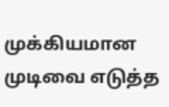முக்கியமான முடிவை எடுத்த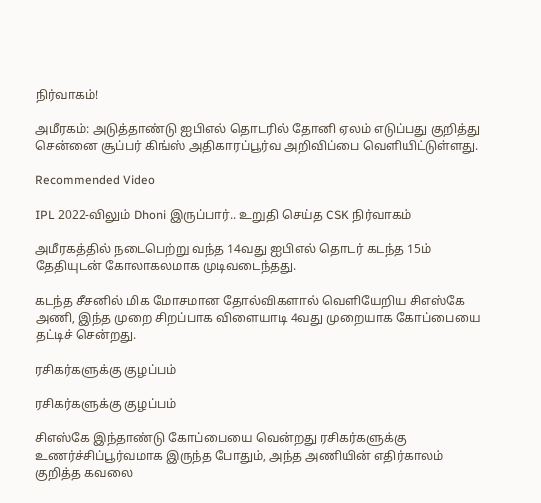நிர்வாகம்!

அமீரகம்: அடுத்தாண்டு ஐபிஎல் தொடரில் தோனி ஏலம் எடுப்பது குறித்து சென்னை சூப்பர் கிங்ஸ் அதிகாரப்பூர்வ அறிவிப்பை வெளியிட்டுள்ளது.

Recommended Video

IPL 2022-விலும் Dhoni இருப்பார்.. உறுதி செய்த CSK நிர்வாகம்

அமீரகத்தில் நடைபெற்று வந்த 14வது ஐபிஎல் தொடர் கடந்த 15ம் தேதியுடன் கோலாகலமாக முடிவடைந்தது.

கடந்த சீசனில் மிக மோசமான தோல்விகளால் வெளியேறிய சிஎஸ்கே அணி, இந்த முறை சிறப்பாக விளையாடி 4வது முறையாக கோப்பையை தட்டிச் சென்றது.

ரசிகர்களுக்கு குழப்பம்

ரசிகர்களுக்கு குழப்பம்

சிஎஸ்கே இந்தாண்டு கோப்பையை வென்றது ரசிகர்களுக்கு உணர்ச்சிப்பூர்வமாக இருந்த போதும், அந்த அணியின் எதிர்காலம் குறித்த கவலை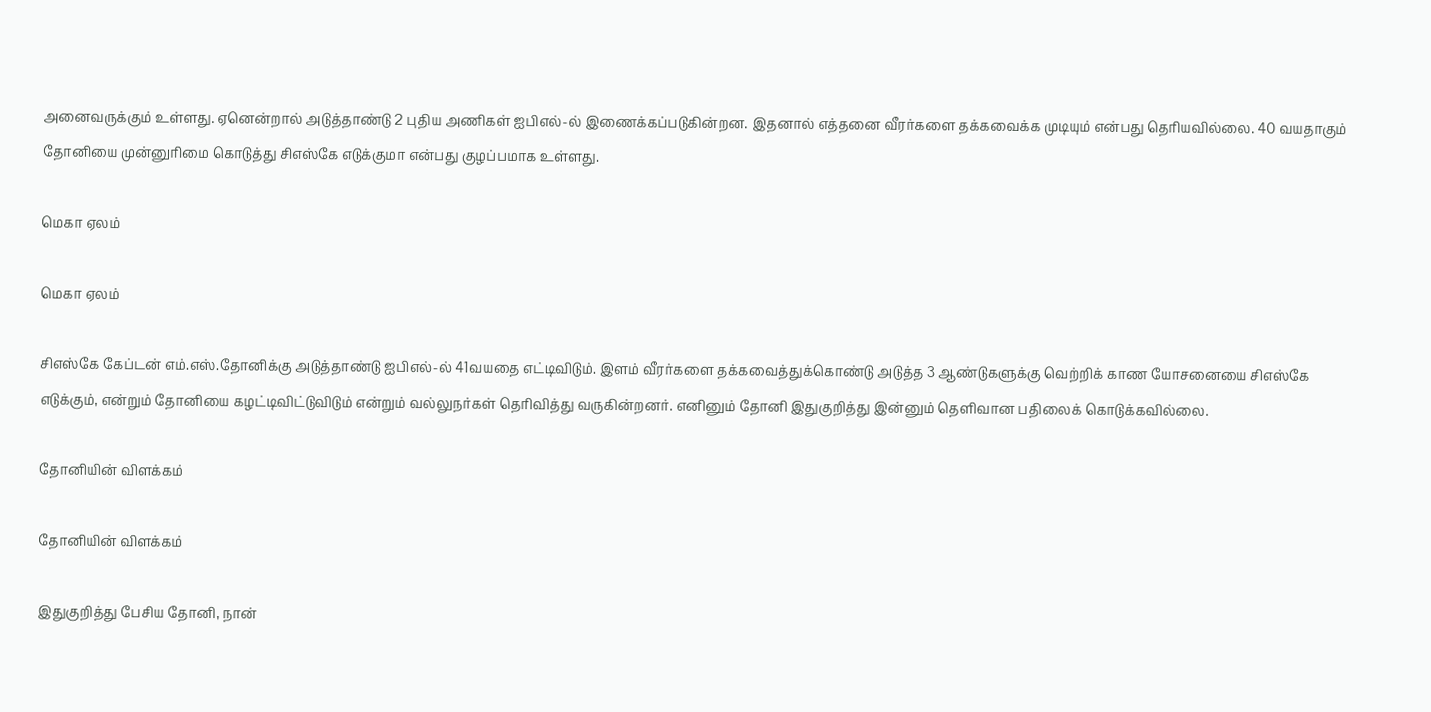அனைவருக்கும் உள்ளது. ஏனென்றால் அடுத்தாண்டு 2 புதிய அணிகள் ஐபிஎல்-ல் இணைக்கப்படுகின்றன. இதனால் எத்தனை வீரர்களை தக்கவைக்க முடியும் என்பது தெரியவில்லை. 40 வயதாகும் தோனியை முன்னுரிமை கொடுத்து சிஎஸ்கே எடுக்குமா என்பது குழப்பமாக உள்ளது.

மெகா ஏலம்

மெகா ஏலம்

சிஎஸ்கே கேப்டன் எம்.எஸ்.தோனிக்கு அடுத்தாண்டு ஐபிஎல்-ல் 41வயதை எட்டிவிடும். இளம் வீரர்களை தக்கவைத்துக்கொண்டு அடுத்த 3 ஆண்டுகளுக்கு வெற்றிக் காண யோசனையை சிஎஸ்கே எடுக்கும், என்றும் தோனியை கழட்டிவிட்டுவிடும் என்றும் வல்லுநர்கள் தெரிவித்து வருகின்றனர். எனினும் தோனி இதுகுறித்து இன்னும் தெளிவான பதிலைக் கொடுக்கவில்லை.

தோனியின் விளக்கம்

தோனியின் விளக்கம்

இதுகுறித்து பேசிய தோனி, நான்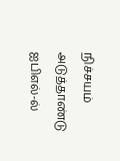நிச்சயம் அடுத்தாண்டு ஐபிஎல்-ல்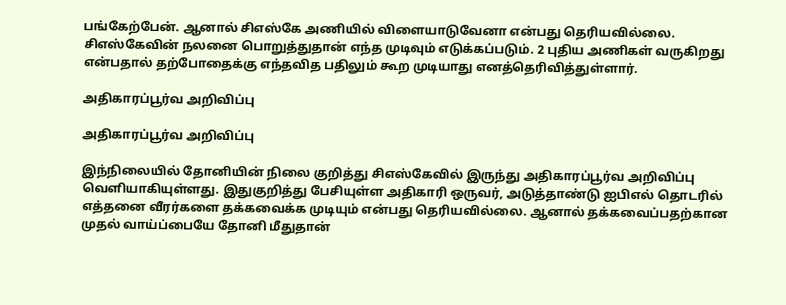பங்கேற்பேன். ஆனால் சிஎஸ்கே அணியில் விளையாடுவேனா என்பது தெரியவில்லை. சிஎஸ்கேவின் நலனை பொறுத்துதான் எந்த முடிவும் எடுக்கப்படும். 2 புதிய அணிகள் வருகிறது என்பதால் தற்போதைக்கு எந்தவித பதிலும் கூற முடியாது எனத்தெரிவித்துள்ளார்.

அதிகாரப்பூர்வ அறிவிப்பு

அதிகாரப்பூர்வ அறிவிப்பு

இந்நிலையில் தோனியின் நிலை குறித்து சிஎஸ்கேவில் இருந்து அதிகாரப்பூர்வ அறிவிப்பு வெளியாகியுள்ளது. இதுகுறித்து பேசியுள்ள அதிகாரி ஒருவர், அடுத்தாண்டு ஐபிஎல் தொடரில் எத்தனை வீரர்களை தக்கவைக்க முடியும் என்பது தெரியவில்லை. ஆனால் தக்கவைப்பதற்கான முதல் வாய்ப்பையே தோனி மீதுதான்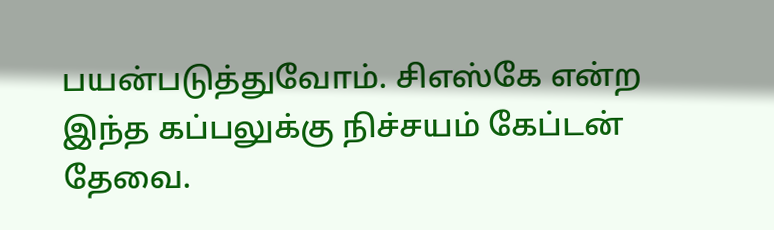பயன்படுத்துவோம். சிஎஸ்கே என்ற இந்த கப்பலுக்கு நிச்சயம் கேப்டன் தேவை.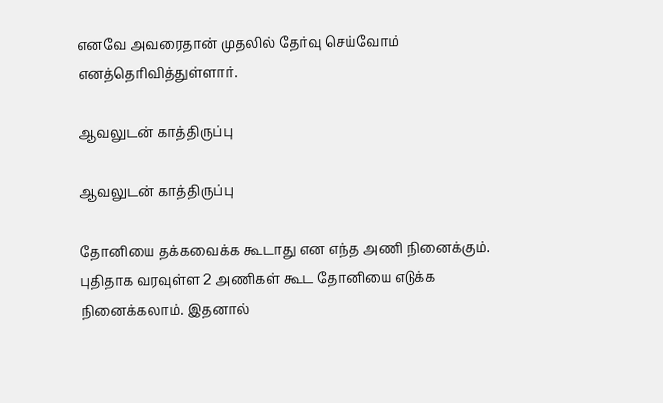எனவே அவரைதான் முதலில் தேர்வு செய்வோம் எனத்தெரிவித்துள்ளார்.

ஆவலுடன் காத்திருப்பு

ஆவலுடன் காத்திருப்பு

தோனியை தக்கவைக்க கூடாது என எந்த அணி நினைக்கும். புதிதாக வரவுள்ள 2 அணிகள் கூட தோனியை எடுக்க நினைக்கலாம். இதனால்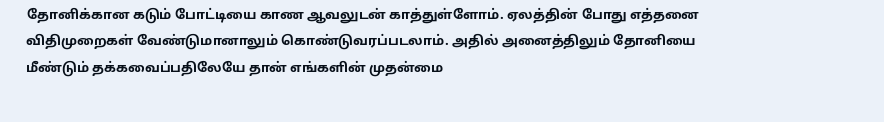தோனிக்கான கடும் போட்டியை காண ஆவலுடன் காத்துள்ளோம். ஏலத்தின் போது எத்தனை விதிமுறைகள் வேண்டுமானாலும் கொண்டுவரப்படலாம். அதில் அனைத்திலும் தோனியை மீண்டும் தக்கவைப்பதிலேயே தான் எங்களின் முதன்மை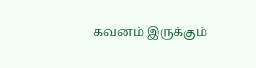கவனம் இருக்கும்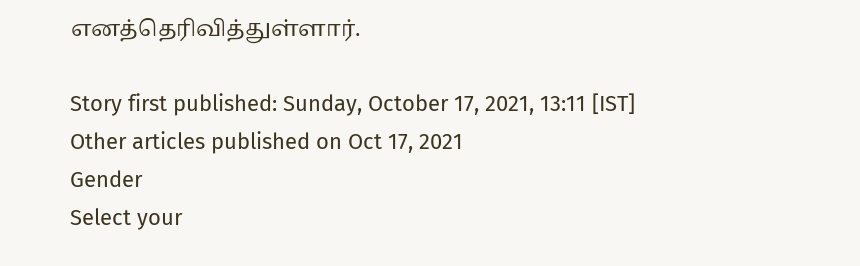எனத்தெரிவித்துள்ளார்.

Story first published: Sunday, October 17, 2021, 13:11 [IST]
Other articles published on Oct 17, 2021
Gender
Select your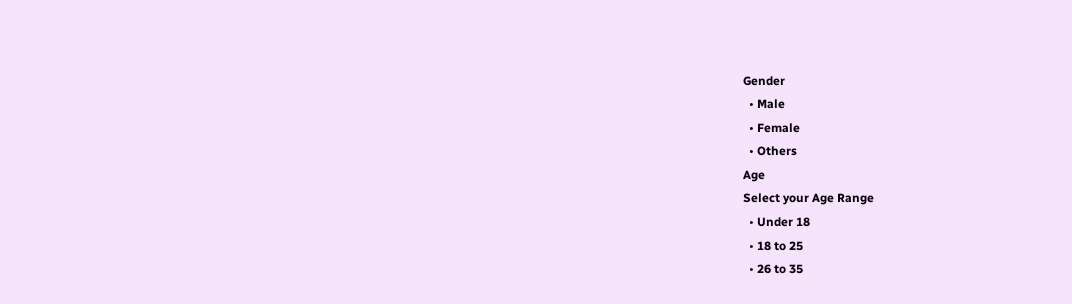Gender
  • Male
  • Female
  • Others
Age
Select your Age Range
  • Under 18
  • 18 to 25
  • 26 to 35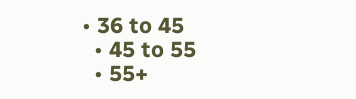• 36 to 45
  • 45 to 55
  • 55+